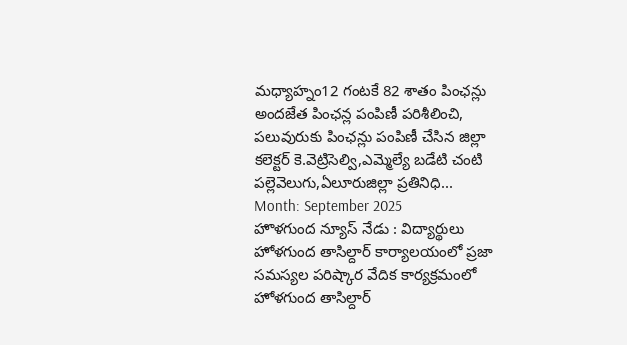మధ్యాహ్నం12 గంటకే 82 శాతం పింఛన్లు అందజేత పింఛన్ల పంపిణీ పరిశీలించి, పలువురుకు పింఛన్లు పంపిణీ చేసిన జిల్లా కలెక్టర్ కె.వెట్రిసెల్వి,ఎమ్మెల్యే బడేటి చంటి పల్లెవెలుగు,ఏలూరుజిల్లా ప్రతినిధి...
Month: September 2025
హొళగుంద న్యూస్ నేడు : విద్యార్థులు హోళగుంద తాసిల్దార్ కార్యాలయంలో ప్రజా సమస్యల పరిష్కార వేదిక కార్యక్రమంలో హోళగుంద తాసిల్దార్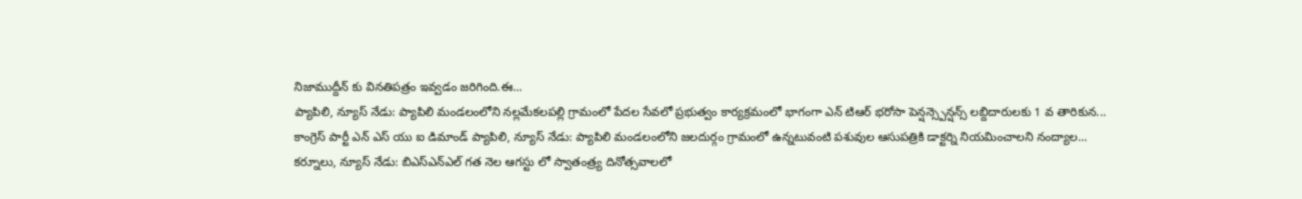నిజాముద్దీన్ కు వినతిపత్రం ఇవ్వడం జరిగింది.ఈ...
ప్యాపిలి, న్యూస్ నేడు: ప్యాపిలి మండలంలోని నల్లమేకలపల్లి గ్రామంలో పేదల సేవలో ప్రభుత్వం కార్యక్రమంలో భాగంగా ఎన్ టిఆర్ భరోసా పెన్షన్స్పెన్షన్స్ లబ్దిదారులకు 1 వ తారికున...
కాంగ్రెస్ పార్టీ ఎన్ ఎస్ యు ఐ డిమాండ్ ప్యాపిలి, న్యూస్ నేడు: ప్యాపిలి మండలంలోని జలదుర్గం గ్రామంలో ఉన్నటువంటి పశువుల ఆసుపత్రికి డాక్టర్ని నియమించాలని నంద్యాల...
కర్నూలు, న్యూస్ నేడు: బిఎస్ఎన్ఎల్ గత నెల ఆగస్టు లో స్వాతంత్ర్య దినోత్సవాలలో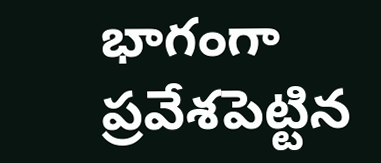భాగంగా ప్రవేశపెట్టిన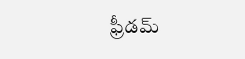ఫ్రీడమ్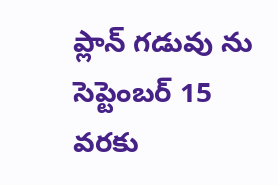ప్లాన్ గడువు ను సెప్టెంబర్ 15 వరకు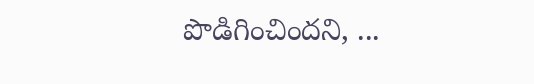పొడిగించిందని, ...